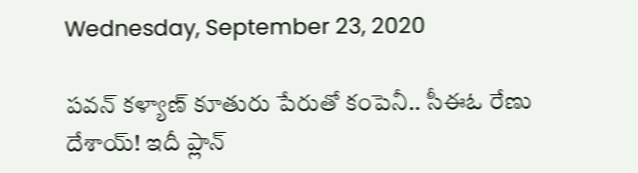Wednesday, September 23, 2020

పవన్ కళ్యాణ్ కూతురు పేరుతో కంపెనీ.. సీఈఓ రేణు దేశాయ్! ఇదీ ప్లాన్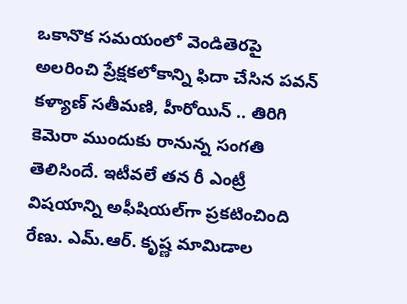ఒకానొక సమయంలో వెండితెరపై అలరించి ప్రేక్షకలోకాన్ని ఫిదా చేసిన పవన్ కళ్యాణ్ సతీమణి, హీరోయిన్ .. తిరిగి కెమెరా ముందుకు రానున్న సంగతి తెలిసిందే. ఇటీవలే తన రీ ఎంట్రీ విషయాన్ని అఫీషియల్‌గా ప్రకటించింది రేణు. ఎమ్‌.ఆర్‌. కృష్ణ మామిడాల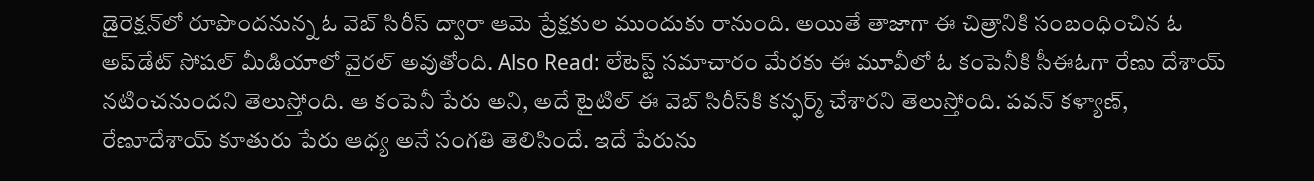డైరెక్ష‌న్‌లో రూపొందనున్న ఓ వెబ్ సిరీస్ ద్వారా ఆమె ప్రేక్షకుల ముందుకు రానుంది. అయితే తాజాగా ఈ చిత్రానికి సంబంధించిన ఓ అప్‌డేట్ సోషల్ మీడియాలో వైరల్ అవుతోంది. Also Read: లేటెస్ట్ సమాచారం మేరకు ఈ మూవీలో ఓ కంపెనీకి సీఈఓగా రేణు దేశాయ్ నటించనుందని తెలుస్తోంది. ఆ కంపెనీ పేరు అని, అదే టైటిల్ ఈ వెబ్ సిరీస్‌కి కన్ఫర్మ్ చేశారని తెలుస్తోంది. ప‌వ‌న్ క‌ళ్యాణ్‌, రేణూదేశాయ్ కూతురు పేరు ఆధ్య అనే సంగ‌తి తెలిసిందే. ఇదే పేరును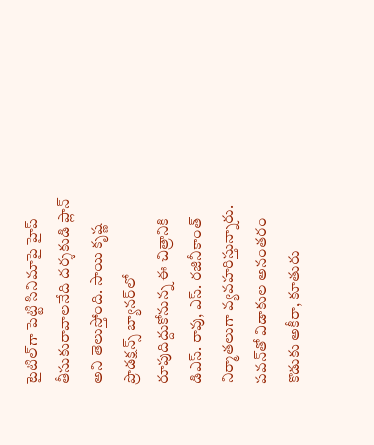టైటిల్‌గా పెట్టి సినిమాపై హైప్ తీసుకురావాలనేది దర్శకుడి ప్లాన్ అని తెలుస్తోంది. సాయి కృష్ణ ప్రొడక్షన్స్ బ్యానర్‌లో రూపుదిద్దుకోనున్న ఈ చిత్రానికి డిఎస్‌. రావు, ఎస్‌. రజినీకాంత్‌ నిర్మాతలుగా వ్యవహరిస్తున్నారు. ప‌వ‌న్‌‌తో విడాకుల అనంతరం కొడుకు అకీరా, కూతురు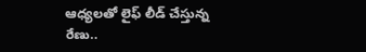ఆధ్యలతో లైఫ్ లీడ్ చేస్తున్న రేణు..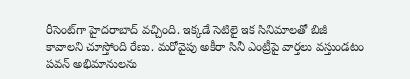రీసెంట్‌గా హైదరాబాద్ వచ్చింది. ఇక్కడే సెటిలై ఇక సినిమాలతో బిజీ కావాలని చూస్తోంది రేణు. మరోవైపు అకీరా సినీ ఎంట్రీపై వార్తలు వస్తుండటం పవన్ అభిమానులను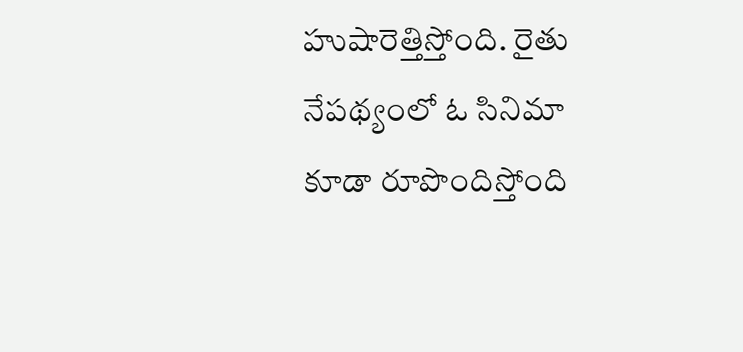హుషారెత్తిస్తోంది. రైతు నేపథ్యంలో ఓ సినిమా కూడా రూపొందిస్తోంది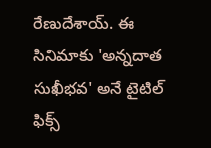రేణుదేశాయ్. ఈ సినిమాకు 'అన్నదాత సుఖీభవ' అనే టైటిల్ ఫిక్స్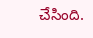చేసింది.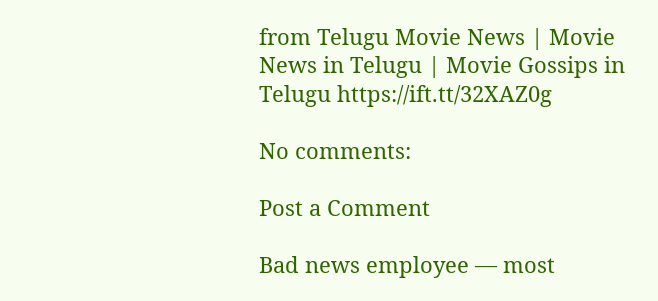from Telugu Movie News | Movie News in Telugu | Movie Gossips in Telugu https://ift.tt/32XAZ0g

No comments:

Post a Comment

Bad news employee — most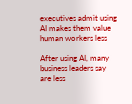executives admit using AI makes them value human workers less

After using AI, many business leaders say are less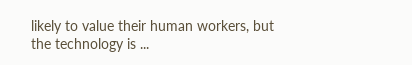likely to value their human workers, but the technology is ...